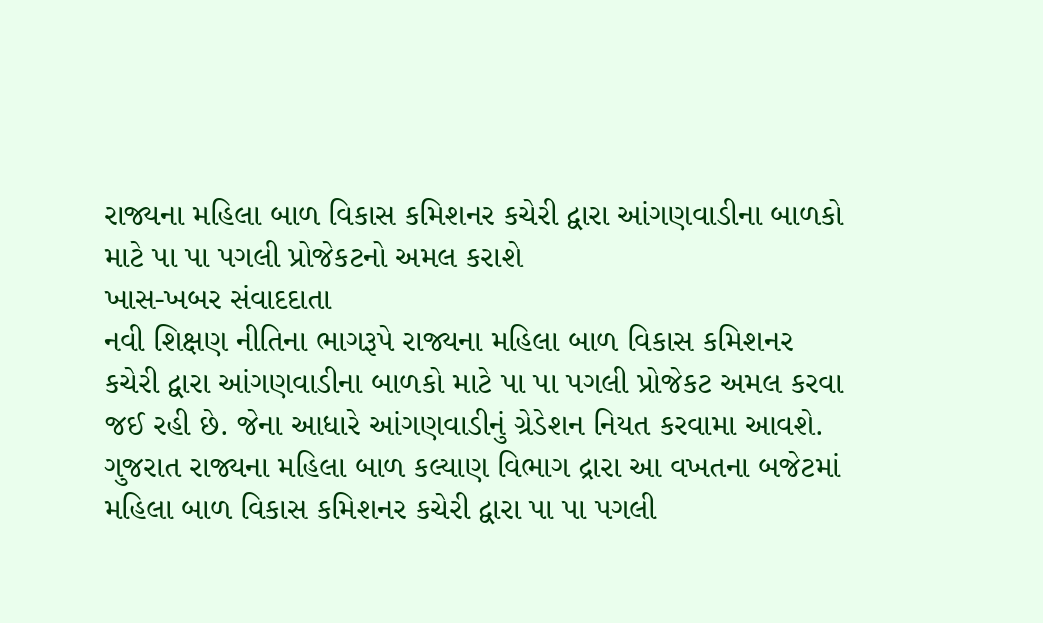રાજ્યના મહિલા બાળ વિકાસ કમિશનર કચેરી દ્વારા આંગણવાડીના બાળકો માટે પા પા પગલી પ્રોજેકટનો અમલ કરાશે
ખાસ-ખબર સંવાદદાતા
નવી શિક્ષણ નીતિના ભાગરૂપે રાજ્યના મહિલા બાળ વિકાસ કમિશનર કચેરી દ્વારા આંગણવાડીના બાળકો માટે પા પા પગલી પ્રોજેકટ અમલ કરવા જઈ રહી છે. જેના આધારે આંગણવાડીનું ગ્રેડેશન નિયત કરવામા આવશે.
ગુજરાત રાજ્યના મહિલા બાળ કલ્યાણ વિભાગ દ્રારા આ વખતના બજેટમાં મહિલા બાળ વિકાસ કમિશનર કચેરી દ્વારા પા પા પગલી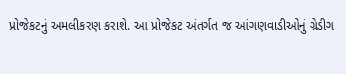પ્રોજેકટનું અમલીકરણ કરાશે. આ પ્રોજેકટ અંતર્ગત જ આંગણવાડીઓનું ગ્રેડીગ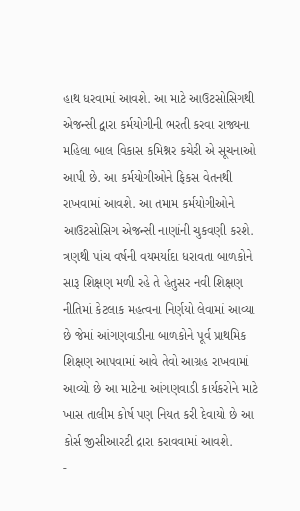હાથ ધરવામાં આવશે. આ માટે આઉટસોસિગથી એજન્સી દ્વારા કર્મયોગીની ભરતી કરવા રાજ્યના મહિલા બાલ વિકાસ કમિશ્નર કચેરી એ સૂચનાઓ આપી છે. આ કર્મયોગીઓને ફિકસ વેતનથી રાખવામાં આવશે. આ તમામ કર્મયોગીઓને આઉટસોસિગ એજન્સી નાણાંની ચુકવણી કરશે.
ત્રણથી પાંચ વર્ષની વયમર્યાદા ધરાવતા બાળકોને સારૂ શિક્ષણ મળી રહે તે હેતુસર નવી શિક્ષણ નીતિમાં કેટલાક મહત્વના નિર્ણયો લેવામાં આવ્યા છે જેમાં આંગણવાડીના બાળકોને પૂર્વ પ્રાથમિક શિક્ષણ આપવામાં આવે તેવો આગ્રહ રાખવામાં આવ્યો છે આ માટેના આંગણવાડી કાર્યકરોને માટે ખાસ તાલીમ કોર્ષ પણ નિયત કરી દેવાયો છે આ કોર્સ જીસીઆરટી દ્રારા કરાવવામાં આવશે.
-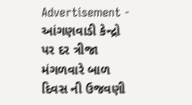Advertisement -
આંગણવાડી કેન્દ્રો પર દર ત્રીજા મંગળવારે બાળ દિવસ ની ઉજવણી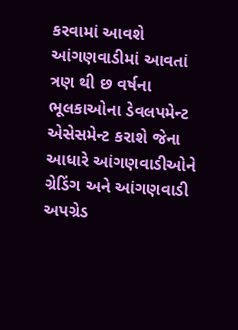કરવામાં આવશે આંગણવાડીમાં આવતાં ત્રણ થી છ વર્ષના ભૂલકાઓના ડેવલપમેન્ટ એસેસમેન્ટ કરાશે જેના આધારે આંગણવાડીઓને ગ્રેડિંગ અને આંગણવાડી અપગ્રેડ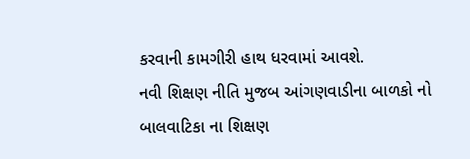કરવાની કામગીરી હાથ ધરવામાં આવશે.
નવી શિક્ષણ નીતિ મુજબ આંગણવાડીના બાળકો નો બાલવાટિકા ના શિક્ષણ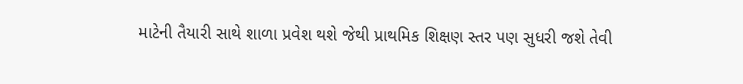માટેની તૈયારી સાથે શાળા પ્રવેશ થશે જેથી પ્રાથમિક શિક્ષણ સ્તર પણ સુધરી જશે તેવી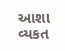આશા વ્યકત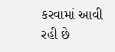કરવામાં આવી રહી છે